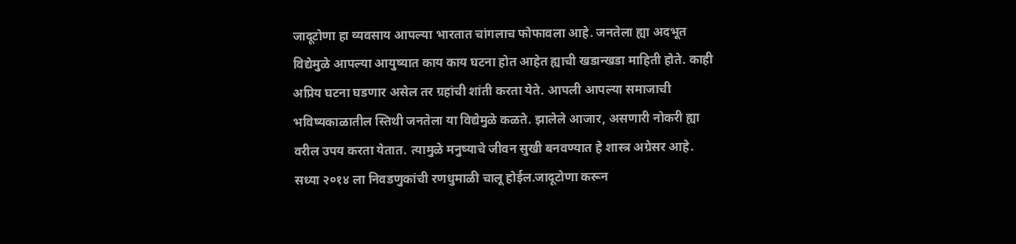जादूटोणा हा व्यवसाय आपल्या भारतात चांगलाच फोफावला आहे. जनतेला ह्या अदभूत विद्येमुळे आपल्या आयुष्यात काय काय घटना होत आहेत ह्याची खडान्खडा माहिती होते. काही अप्रिय घटना घडणार असेल तर ग्रहांची शांती करता येते. आपली आपल्या समाजाची भविष्यकाळातील स्तिथी जनतेला या विद्येमुळे कळते. झालेले आजार, असणारी नोकरी ह्या वरील उपय करता येतात. त्यामुळे मनुष्याचे जीवन सुखी बनवण्यात हे शास्त्र अग्रेसर आहे.
सध्या २०१४ ला निवडणुकांची रणधुमाळी चालू होईल.जादूटोणा करून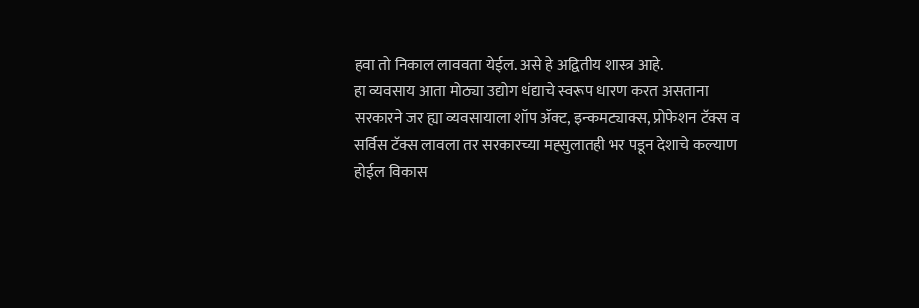हवा तो निकाल लाववता येईल. असे हे अद्वितीय शास्त्र आहे.
हा व्यवसाय आता मोठ्या उद्योग धंद्याचे स्वरूप धारण करत असताना सरकारने जर ह्या व्यवसायाला शॉप ॲक्ट, इन्कमट्याक्स, प्रोफेशन टॅक्स व सर्विस टॅक्स लावला तर सरकारच्या मह्सुलातही भर पडून देशाचे कल्याण होईल विकास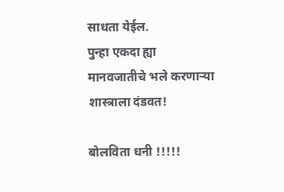साधता येईल.
पुन्हा एकदा ह्या मानवजातीचे भले करणाऱ्या शास्त्राला दंडवत!

बोलविता धनी !!!!!